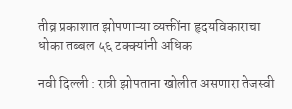तीव्र प्रकाशात झोपणाऱ्या व्यक्तींना हृदयविकाराचा धोका तब्बल ५६ टक्क्यांनी अधिक

नवी दिल्ली : रात्री झोपताना खोलीत असणारा तेजस्वी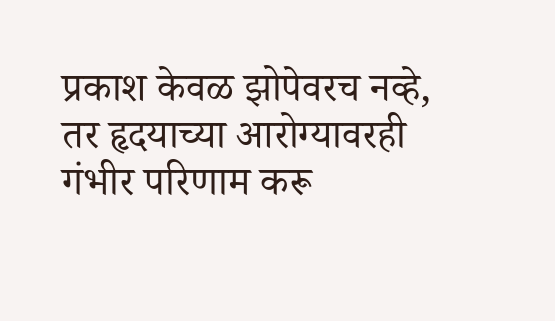प्रकाश केवळ झोपेवरच नव्हे, तर हृदयाच्या आरोग्यावरही गंभीर परिणाम करू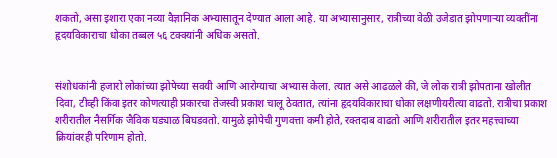शकतो, असा इशारा एका नव्या वैज्ञानिक अभ्यासातून देण्यात आला आहे. या अभ्यासानुसार, रात्रीच्या वेळी उजेडात झोपणाऱ्या व्यक्तींना हृदयविकाराचा धोका तब्बल ५६ टक्क्यांनी अधिक असतो.


संशोधकांनी हजारो लोकांच्या झोपेच्या सवयी आणि आरोग्याचा अभ्यास केला. त्यात असे आढळले की, जे लोक रात्री झोपताना खोलीत दिवा, टीव्ही किंवा इतर कोणत्याही प्रकारचा तेजस्वी प्रकाश चालू ठेवतात, त्यांना हृदयविकाराचा धोका लक्षणीयरीत्या वाढतो. रात्रीचा प्रकाश शरीरातील नैसर्गिक जैविक घड्याळ बिघडवतो. यामुळे झोपेची गुणवत्ता कमी होते, रक्तदाब वाढतो आणि शरीरातील इतर महत्त्वाच्या क्रियांवरही परिणाम होतो.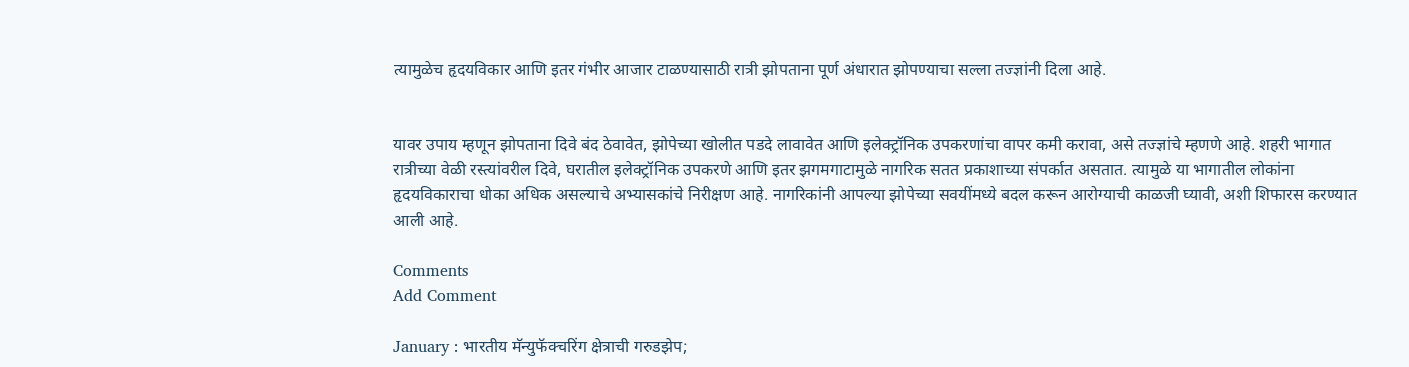त्यामुळेच हृदयविकार आणि इतर गंभीर आजार टाळण्यासाठी रात्री झोपताना पूर्ण अंधारात झोपण्याचा सल्ला तज्ज्ञांनी दिला आहे.


यावर उपाय म्हणून झोपताना दिवे बंद ठेवावेत, झोपेच्या खोलीत पडदे लावावेत आणि इलेक्ट्रॉनिक उपकरणांचा वापर कमी करावा, असे तज्ज्ञांचे म्हणणे आहे. शहरी भागात रात्रीच्या वेळी रस्त्यांवरील दिवे, घरातील इलेक्ट्रॉनिक उपकरणे आणि इतर झगमगाटामुळे नागरिक सतत प्रकाशाच्या संपर्कात असतात. त्यामुळे या भागातील लोकांना हृदयविकाराचा धोका अधिक असल्याचे अभ्यासकांचे निरीक्षण आहे. नागरिकांनी आपल्या झोपेच्या सवयींमध्ये बदल करून आरोग्याची काळजी घ्यावी, अशी शिफारस करण्यात आली आहे.

Comments
Add Comment

January : भारतीय मॅन्युफॅक्चरिंग क्षेत्राची गरुडझेप;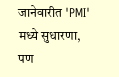जानेवारीत 'PMI' मध्ये सुधारणा, पण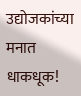उद्योजकांच्या मनात धाकधूक!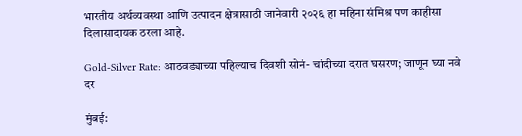भारतीय अर्थव्यवस्था आणि उत्पादन क्षेत्रासाठी जानेवारी २०२६ हा महिना संमिश्र पण काहीसा दिलासादायक ठरला आहे.

Gold-Silver Rate: आठवड्याच्या पहिल्याच दिवशी सोनं- चांदीच्या दरात घसरण; जाणून घ्या नवे दर

मुंबई: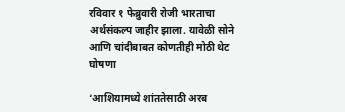रविवार १ फेब्रुवारी रोजी भारताचा अर्थसंकल्प जाहीर झाला. यावेळी सोने आणि चांदीबाबत कोणतीही मोठी थेट घोषणा

‘आशियामध्ये शांततेसाठी अरब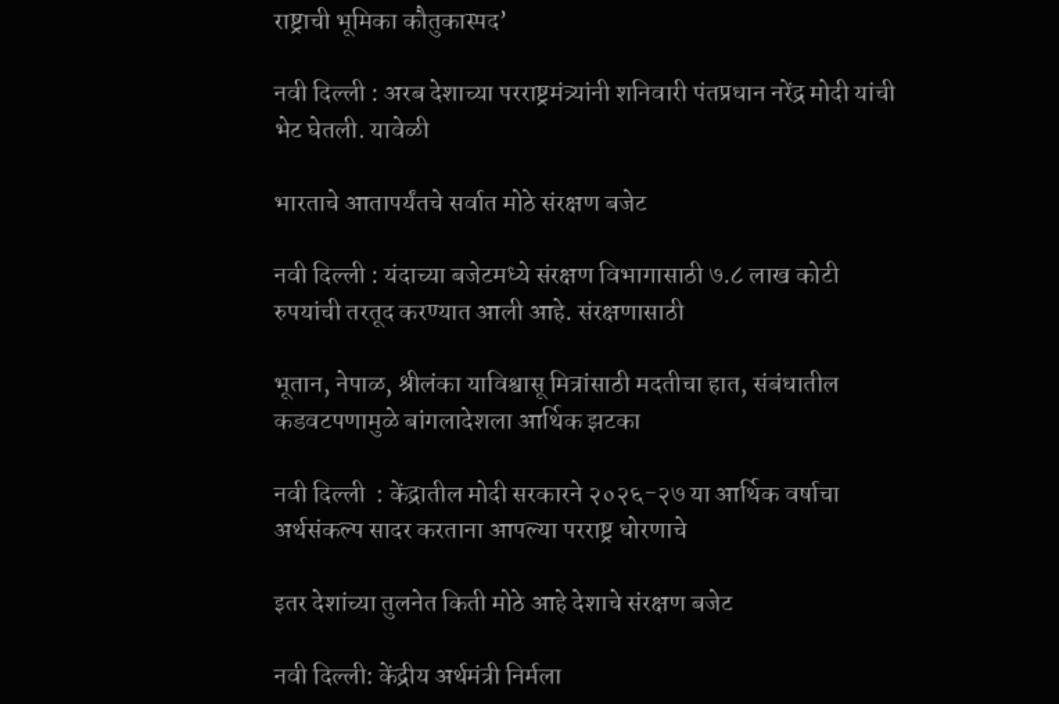राष्ट्राची भूमिका कौतुकास्पद’

नवी दिल्ली : अरब देशाच्या परराष्ट्रमंत्र्यांनी शनिवारी पंतप्रधान नरेंद्र मोदी यांची भेट घेतली. यावेळी

भारताचे आतापर्यंतचे सर्वात मोठे संरक्षण बजेट

नवी दिल्ली : यंदाच्या बजेटमध्ये संरक्षण विभागासाठी ७.८ लाख कोटी रुपयांची तरतूद करण्यात आली आहे. संरक्षणासाठी

भूतान, नेपाळ, श्रीलंका याविश्वासू मित्रांसाठी मदतीचा हात, संबंधातील कडवटपणामुळे बांगलादेशला आर्थिक झटका

नवी दिल्ली  : केंद्रातील मोदी सरकारने २०२६-२७ या आर्थिक वर्षाचा अर्थसंकल्प सादर करताना आपल्या परराष्ट्र धोरणाचे

इतर देशांच्या तुलनेत किती मोठे आहे देशाचे संरक्षण बजेट

नवी दिल्ली: केंद्रीय अर्थमंत्री निर्मला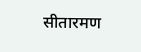सीतारमण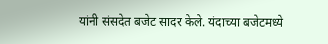यांनी संसदेत बजेट सादर केले. यंदाच्या बजेटमध्ये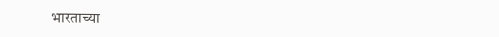भारताच्या